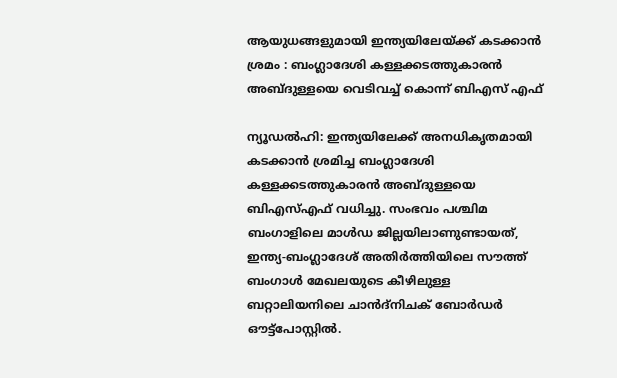ആയുധങ്ങളുമായി ഇന്ത്യയിലേയ്‌ക്ക് കടക്കാൻ ശ്രമം : ബംഗ്ലാദേശി കള്ളക്കടത്തുകാരൻ അബ്ദുള്ളയെ വെടിവച്ച്‌ കൊന്ന് ബിഎസ് എഫ്

ന്യൂഡൽഹി: ഇന്ത്യയിലേക്ക് അനധികൃതമായി കടക്കാൻ ശ്രമിച്ച ബംഗ്ലാദേശി കള്ളക്കടത്തുകാരൻ അബ്ദുള്ളയെ ബിഎസ്‌എഫ് വധിച്ചു. സംഭവം പശ്ചിമ ബംഗാളിലെ മാൾഡ ജില്ലയിലാണുണ്ടായത്, ഇന്ത്യ-ബംഗ്ലാദേശ് അതിർത്തിയിലെ സൗത്ത് ബംഗാൾ മേഖലയുടെ കീഴിലുള്ള ബറ്റാലിയനിലെ ചാൻദ്‌നിചക് ബോർഡർ ഔട്ട്‌പോസ്റ്റിൽ.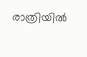രാത്രിയിൽ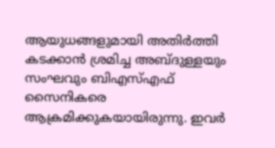ആയുധങ്ങളുമായി അതിർത്തി കടക്കാൻ ശ്രമിച്ച അബ്ദുള്ളയും സംഘവും ബിഎസ്‌എഫ് സൈനികരെ ആക്രമിക്കുകയായിരുന്നു. ഇവർ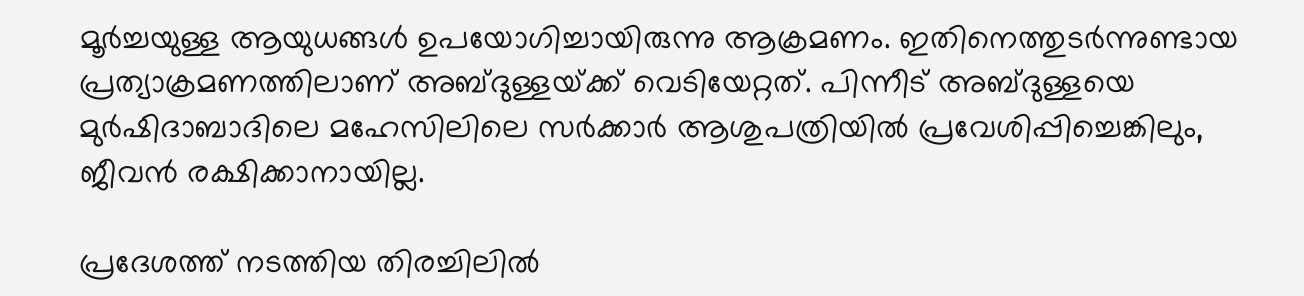മൂർച്ചയുള്ള ആയുധങ്ങൾ ഉപയോഗിച്ചായിരുന്നു ആക്രമണം. ഇതിനെത്തുടർന്നുണ്ടായ പ്രത്യാക്രമണത്തിലാണ് അബ്ദുള്ളയ്‌ക്ക് വെടിയേറ്റത്. പിന്നീട് അബ്ദുള്ളയെ മുർഷിദാബാദിലെ മഹേസിലിലെ സർക്കാർ ആശുപത്രിയിൽ പ്രവേശിപ്പിച്ചെങ്കിലും, ജീവൻ രക്ഷിക്കാനായില്ല.

പ്രദേശത്ത് നടത്തിയ തിരച്ചിലിൽ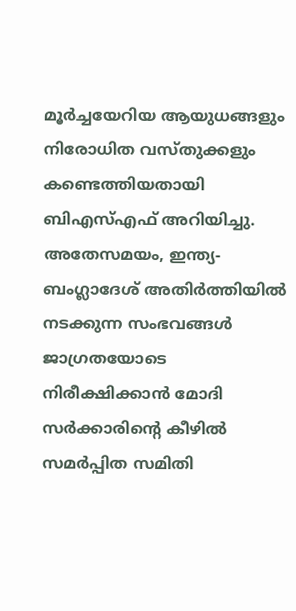മൂർച്ചയേറിയ ആയുധങ്ങളും നിരോധിത വസ്തുക്കളും കണ്ടെത്തിയതായി ബിഎസ്‌എഫ് അറിയിച്ചു. അതേസമയം, ഇന്ത്യ-ബംഗ്ലാദേശ് അതിർത്തിയിൽ നടക്കുന്ന സംഭവങ്ങൾ ജാഗ്രതയോടെ നിരീക്ഷിക്കാൻ മോദി സർക്കാരിന്റെ കീഴിൽ സമർപ്പിത സമിതി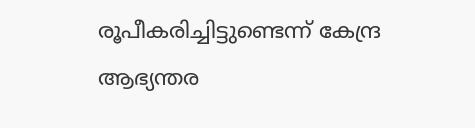രൂപീകരിച്ചിട്ടുണ്ടെന്ന് കേന്ദ്ര ആഭ്യന്തര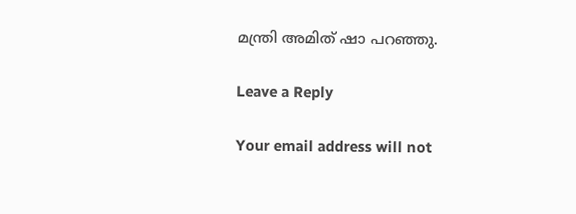മന്ത്രി അമിത് ഷാ പറഞ്ഞു.

Leave a Reply

Your email address will not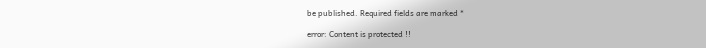be published. Required fields are marked *

error: Content is protected !!